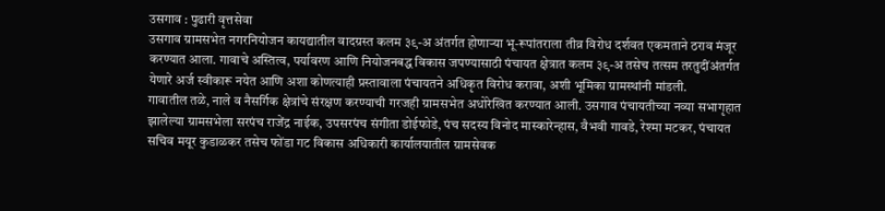उसगाव : पुढारी वृत्तसेवा
उसगाव ग्रामसभेत नगरनियोजन कायद्यातील वादग्रस्त कलम ३९-अ अंतर्गत होणाऱ्या भू-रूपांतराला तीव्र विरोध दर्शवत एकमताने ठराव मंजूर करण्यात आला. गावाचे अस्तित्व, पर्यावरण आणि नियोजनबद्ध विकास जपण्यासाठी पंचायत क्षेत्रात कलम ३९-अ तसेच तत्सम तरतुदींअंतर्गत येणारे अर्ज स्वीकारू नयेत आणि अशा कोणत्याही प्रस्तावाला पंचायतने अधिकृत विरोध करावा, अशी भूमिका ग्रामस्थांनी मांडली.
गावातील तळे, नाले व नैसर्गिक क्षेत्रांचे संरक्षण करण्याची गरजही ग्रामसभेत अधोरेखित करण्यात आली. उसगाव पंचायतीच्या नव्या सभागृहात झालेल्या ग्रामसभेला सरपंच राजेंद्र नाईक, उपसरपंच संगीता डोईफोडे, पंच सदस्य विनोद मास्कारेन्हास, वैभवी गावडे, रेश्मा मटकर, पंचायत सचिव मयूर कुडाळकर तसेच फोंडा गट विकास अधिकारी कार्यालयातील ग्रामसेवक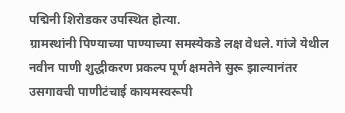पद्मिनी शिरोडकर उपस्थित होत्या.
ग्रामस्थांनी पिण्याच्या पाण्याच्या समस्येकडे लक्ष वेधले. गांजे येथील नवीन पाणी शुद्धीकरण प्रकल्प पूर्ण क्षमतेने सुरू झाल्यानंतर उसगावची पाणीटंचाई कायमस्वरूपी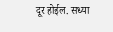दूर होईल. सध्या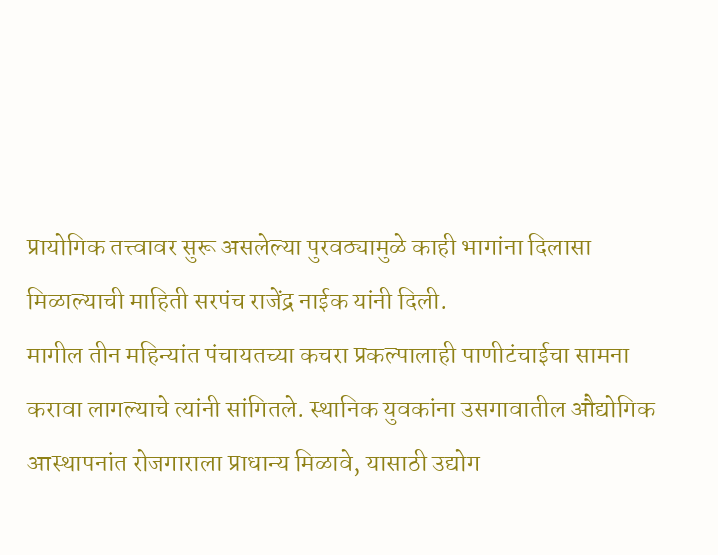प्रायोगिक तत्त्वावर सुरू असलेल्या पुरवठ्यामुळे काही भागांना दिलासा मिळाल्याची माहिती सरपंच राजेंद्र नाईक यांनी दिली.
मागील तीन महिन्यांत पंचायतच्या कचरा प्रकल्पालाही पाणीटंचाईचा सामना करावा लागल्याचे त्यांनी सांगितले. स्थानिक युवकांना उसगावातील औद्योगिक आस्थापनांत रोजगाराला प्राधान्य मिळावे, यासाठी उद्योग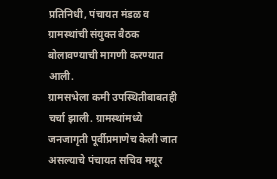प्रतिनिधी, पंचायत मंडळ व ग्रामस्थांची संयुक्त बैठक बोलावण्याची मागणी करण्यात आली.
ग्रामसभेला कमी उपस्थितीबाबतही चर्चा झाली. ग्रामस्थांमध्ये जनजागृती पूर्वीप्रमाणेच केली जात असल्याचे पंचायत सचिव मयूर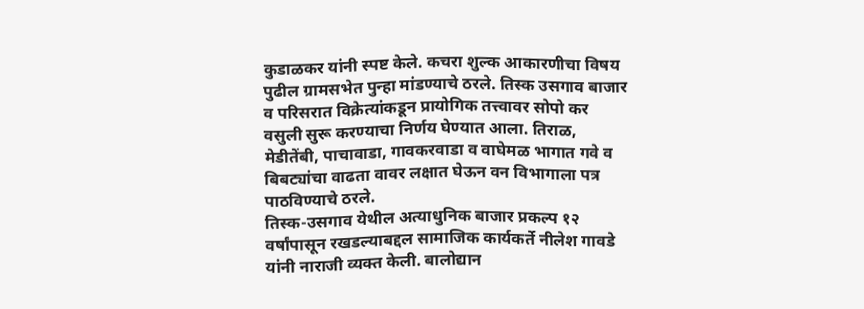कुडाळकर यांनी स्पष्ट केले. कचरा शुल्क आकारणीचा विषय पुढील ग्रामसभेत पुन्हा मांडण्याचे ठरले. तिस्क उसगाव बाजार व परिसरात विक्रेत्यांकडून प्रायोगिक तत्त्वावर सोपो कर वसुली सुरू करण्याचा निर्णय घेण्यात आला. तिराळ, मेडीतेंबी, पाचावाडा, गावकरवाडा व वाघेमळ भागात गवे व बिबट्यांचा वाढता वावर लक्षात घेऊन वन विभागाला पत्र पाठविण्याचे ठरले.
तिस्क-उसगाव येथील अत्याधुनिक बाजार प्रकल्प १२ वर्षांपासून रखडल्याबद्दल सामाजिक कार्यकर्ते नीलेश गावडे यांनी नाराजी व्यक्त केली. बालोद्यान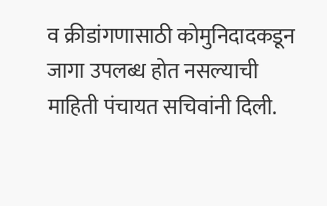व क्रीडांगणासाठी कोमुनिदादकडून जागा उपलब्ध होत नसल्याची माहिती पंचायत सचिवांनी दिली.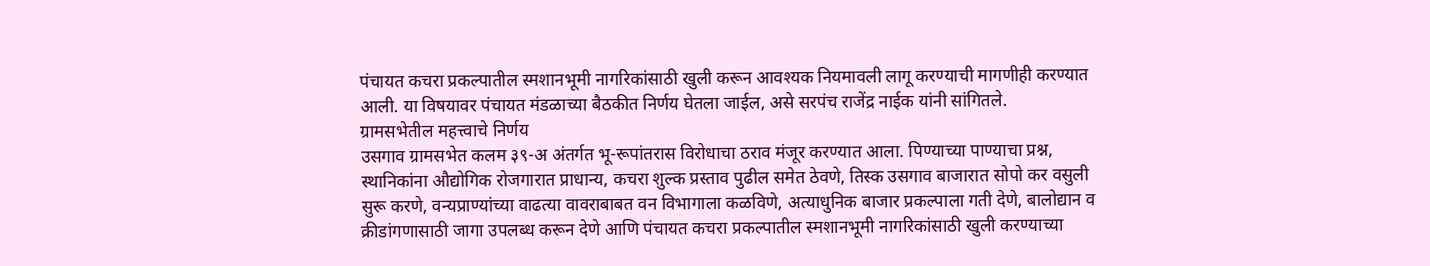पंचायत कचरा प्रकल्पातील स्मशानभूमी नागरिकांसाठी खुली करून आवश्यक नियमावली लागू करण्याची मागणीही करण्यात आली. या विषयावर पंचायत मंडळाच्या बैठकीत निर्णय घेतला जाईल, असे सरपंच राजेंद्र नाईक यांनी सांगितले.
ग्रामसभेतील महत्त्वाचे निर्णय
उसगाव ग्रामसभेत कलम ३९-अ अंतर्गत भू-रूपांतरास विरोधाचा ठराव मंजूर करण्यात आला. पिण्याच्या पाण्याचा प्रश्न, स्थानिकांना औद्योगिक रोजगारात प्राधान्य, कचरा शुल्क प्रस्ताव पुढील समेत ठेवणे, तिस्क उसगाव बाजारात सोपो कर वसुली सुरू करणे, वन्यप्राण्यांच्या वाढत्या वावराबाबत वन विभागाला कळविणे, अत्याधुनिक बाजार प्रकल्पाला गती देणे, बालोद्यान व क्रीडांगणासाठी जागा उपलब्ध करून देणे आणि पंचायत कचरा प्रकल्पातील स्मशानभूमी नागरिकांसाठी खुली करण्याच्या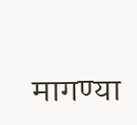मागण्या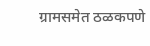ग्रामसमेत ठळकपणे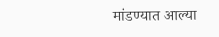मांडण्यात आल्या